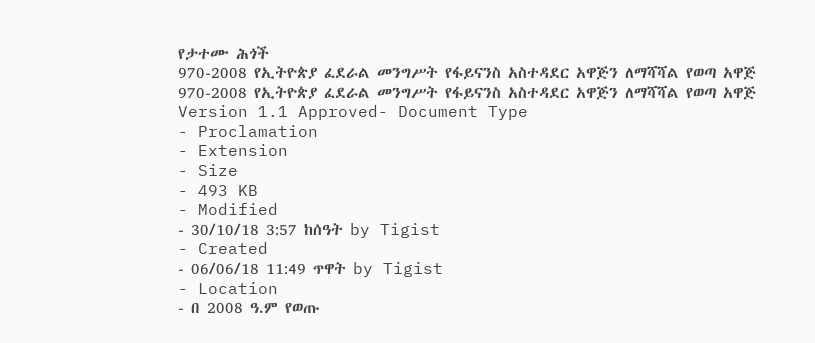የታተሙ ሕጎች
970-2008 የኢትዮጵያ ፈደራል መንግሥት የፋይናንስ አስተዳደር አዋጅን ለማሻሻል የወጣ አዋጅ
970-2008 የኢትዮጵያ ፈደራል መንግሥት የፋይናንስ አስተዳደር አዋጅን ለማሻሻል የወጣ አዋጅ
Version 1.1 Approved- Document Type
- Proclamation
- Extension
- Size
- 493 KB
- Modified
- 30/10/18 3:57 ከሰዓት by Tigist
- Created
- 06/06/18 11:49 ጥዋት by Tigist
- Location
- በ 2008 ዓ.ም የወጡ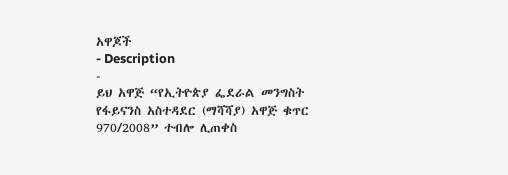አዋጆች
- Description
-
ይህ አዋጅ “የኢትዮጵያ ፌደራል መንግስት
የፋይናንስ አስተዳደር (ማሻሻያ) አዋጅ ቁጥር 970/2008” ተብሎ ሊጠቀስ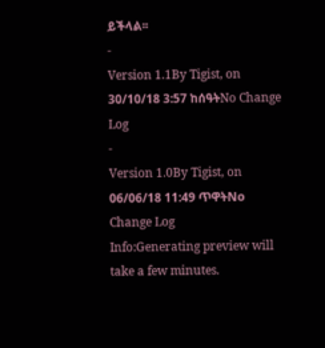ይችላል፡፡
-
Version 1.1By Tigist, on 30/10/18 3:57 ከሰዓትNo Change Log
-
Version 1.0By Tigist, on 06/06/18 11:49 ጥዋትNo Change Log
Info:Generating preview will take a few minutes.